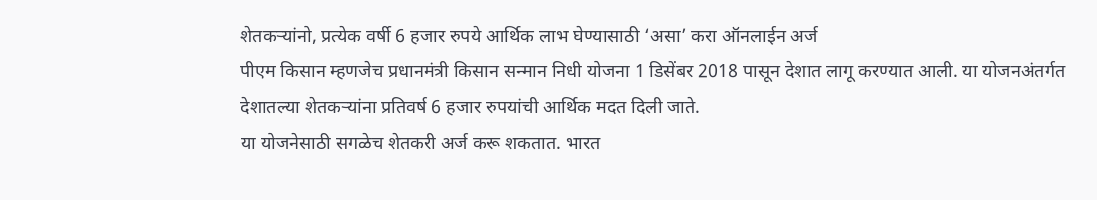शेतकऱ्यांनो, प्रत्येक वर्षी 6 हजार रुपये आर्थिक लाभ घेण्यासाठी ‘असा’ करा ऑनलाईन अर्ज
पीएम किसान म्हणजेच प्रधानमंत्री किसान सन्मान निधी योजना 1 डिसेंबर 2018 पासून देशात लागू करण्यात आली. या योजनअंतर्गत देशातल्या शेतकऱ्यांना प्रतिवर्ष 6 हजार रुपयांची आर्थिक मदत दिली जाते.
या योजनेसाठी सगळेच शेतकरी अर्ज करू शकतात. भारत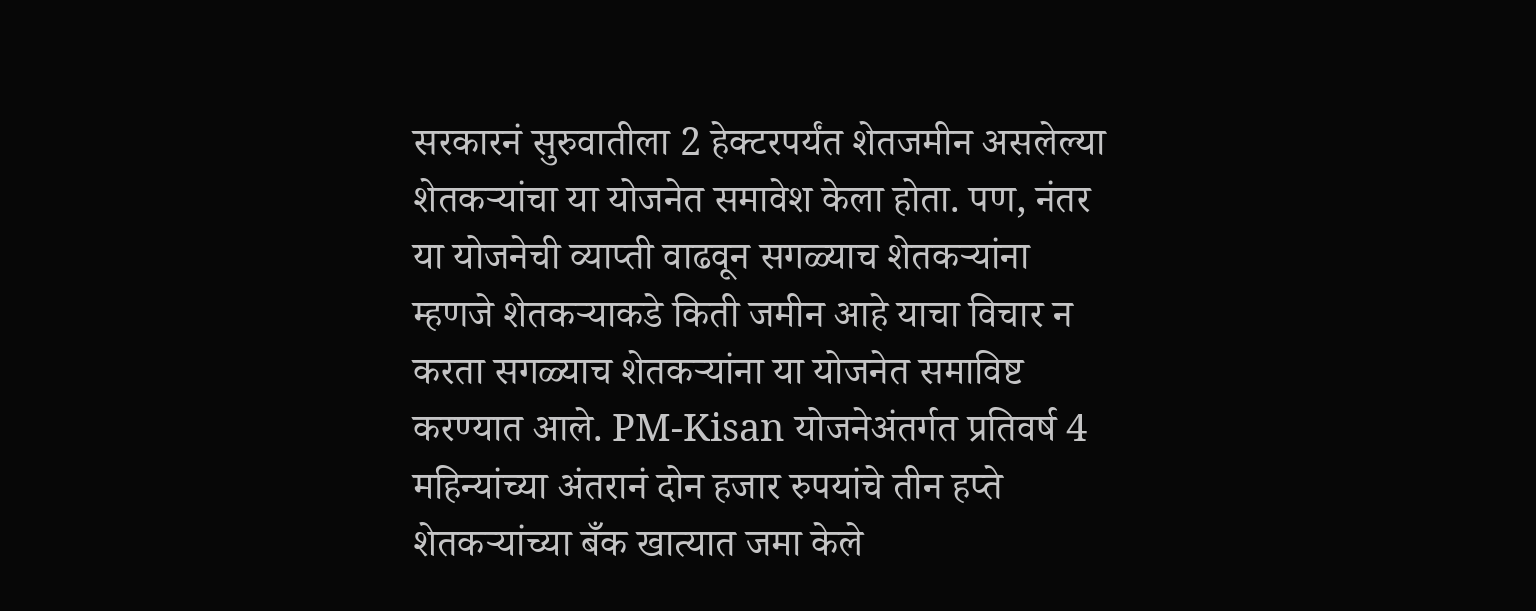सरकारनं सुरुवातीला 2 हेक्टरपर्यंत शेतजमीन असलेल्या शेतकऱ्यांचा या योजनेत समावेश केला होता. पण, नंतर या योजनेची व्याप्ती वाढवून सगळ्याच शेतकऱ्यांना म्हणजे शेतकऱ्याकडे किती जमीन आहे याचा विचार न करता सगळ्याच शेतकऱ्यांना या योजनेत समाविष्ट करण्यात आले. PM-Kisan योजनेअंतर्गत प्रतिवर्ष 4 महिन्यांच्या अंतरानं दोन हजार रुपयांचे तीन हप्ते शेतकऱ्यांच्या बँक खात्यात जमा केले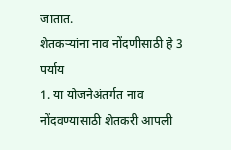जातात.
शेतकऱ्यांना नाव नोंदणीसाठी हे 3 पर्याय
1. या योजनेअंतर्गत नाव नोंदवण्यासाठी शेतकरी आपली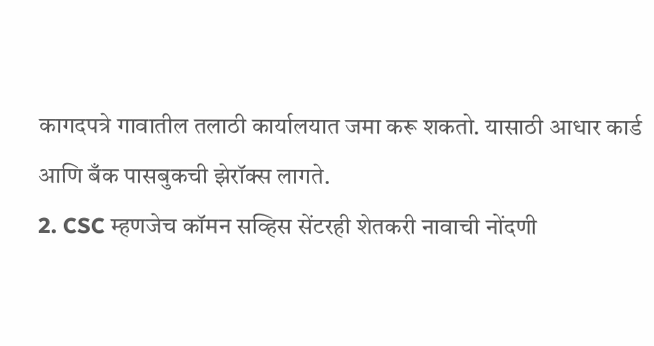कागदपत्रे गावातील तलाठी कार्यालयात जमा करू शकतो. यासाठी आधार कार्ड आणि बँक पासबुकची झेरॉक्स लागते.
2. CSC म्हणजेच कॉमन सव्हिस सेंटरही शेतकरी नावाची नोंदणी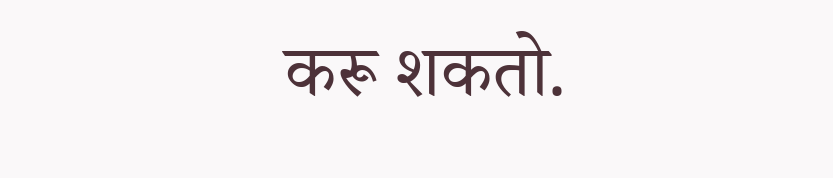करू शकतो.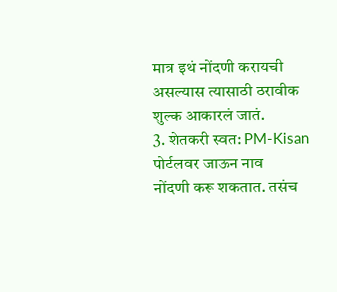मात्र इथं नोंदणी करायची
असल्यास त्यासाठी ठरावीक शुल्क आकारलं जातं.
3. शेतकरी स्वत: PM-Kisan पोर्टलवर जाऊन नाव
नोंदणी करू शकतात. तसंच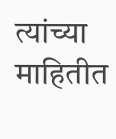त्यांच्या माहितीत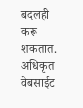बदलही
करू शकतात.
अधिकृत वेबसाईट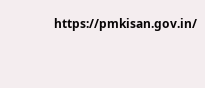https://pmkisan.gov.in/